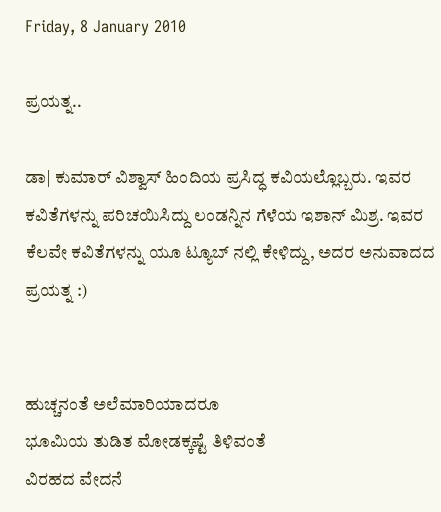Friday, 8 January 2010

ಪ್ರಯತ್ನ..

ಡಾ| ಕುಮಾರ್ ವಿಶ್ವಾಸ್ ಹಿಂದಿಯ ಪ್ರಸಿದ್ಧ ಕವಿಯಲ್ಲೊಬ್ಬರು. ಇವರ ಕವಿತೆಗಳನ್ನು ಪರಿಚಯಿಸಿದ್ದು ಲಂಡನ್ನಿನ ಗೆಳೆಯ ಇಶಾನ್ ಮಿಶ್ರ. ಇವರ ಕೆಲವೇ ಕವಿತೆಗಳನ್ನು ಯೂ ಟ್ಯೂಬ್ ನಲ್ಲಿ ಕೇಳಿದ್ದು, ಅದರ ಅನುವಾದದ ಪ್ರಯತ್ನ :)


ಹುಚ್ಚನಂತೆ ಅಲೆಮಾರಿಯಾದರೂ
ಭೂಮಿಯ ತುಡಿತ ಮೋಡಕ್ಕಷ್ಟೆ ತಿಳಿವಂತೆ
ವಿರಹದ ವೇದನೆ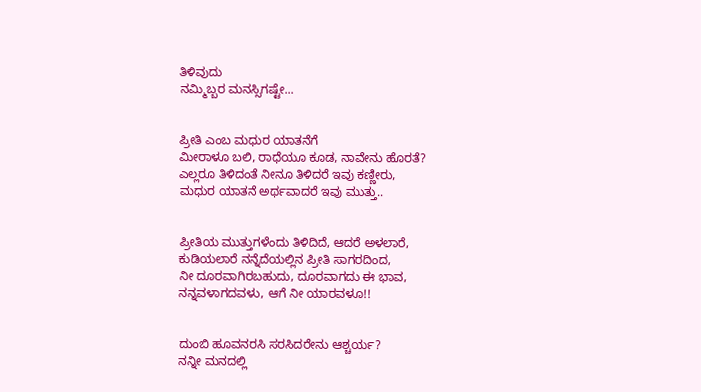ತಿಳಿವುದು
ನಮ್ಮಿಬ್ಬರ ಮನಸ್ಸಿಗಷ್ಟೇ...


ಪ್ರೀತಿ ಎಂಬ ಮಧುರ ಯಾತನೆಗೆ
ಮೀರಾಳೂ ಬಲಿ, ರಾಧೆಯೂ ಕೂಡ, ನಾವೇನು ಹೊರತೆ?
ಎಲ್ಲರೂ ತಿಳಿದಂತೆ ನೀನೂ ತಿಳಿದರೆ ಇವು ಕಣ್ಣೀರು,
ಮಧುರ ಯಾತನೆ ಅರ್ಥವಾದರೆ ಇವು ಮುತ್ತು..


ಪ್ರೀತಿಯ ಮುತ್ತುಗಳೆಂದು ತಿಳಿದಿದೆ, ಆದರೆ ಅಳಲಾರೆ,
ಕುಡಿಯಲಾರೆ ನನ್ನೆದೆಯಲ್ಲಿನ ಪ್ರೀತಿ ಸಾಗರದಿಂದ,
ನೀ ದೂರವಾಗಿರಬಹುದು, ದೂರವಾಗದು ಈ ಭಾವ,
ನನ್ನವಳಾಗದವಳು, ಆಗೆ ನೀ ಯಾರವಳೂ!!


ದುಂಬಿ ಹೂವನರಸಿ ಸರಸಿದರೇನು ಆಶ್ಚರ್ಯ?
ನನ್ನೀ ಮನದಲ್ಲಿ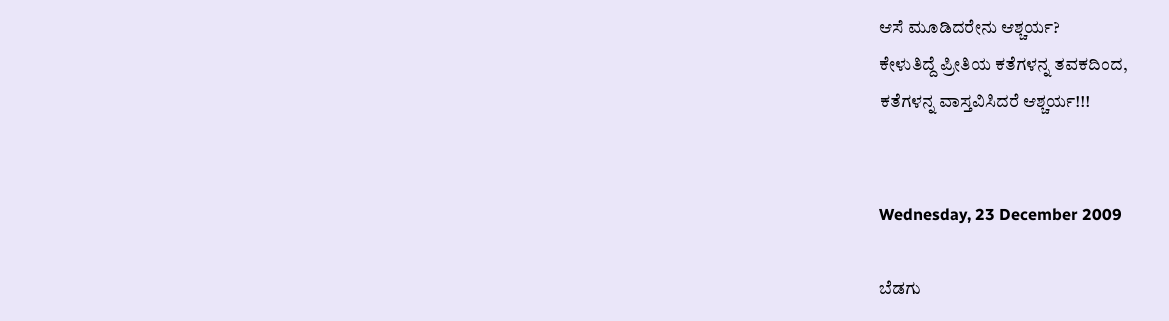ಆಸೆ ಮೂಡಿದರೇನು ಆಶ್ಚರ್ಯ?
ಕೇಳುತಿದ್ದೆ ಪ್ರೀತಿಯ ಕತೆಗಳನ್ನ ತವಕದಿಂದ,
ಕತೆಗಳನ್ನ ವಾಸ್ತವಿಸಿದರೆ ಆಶ್ಚರ್ಯ!!!


Wednesday, 23 December 2009

ಬೆಡಗು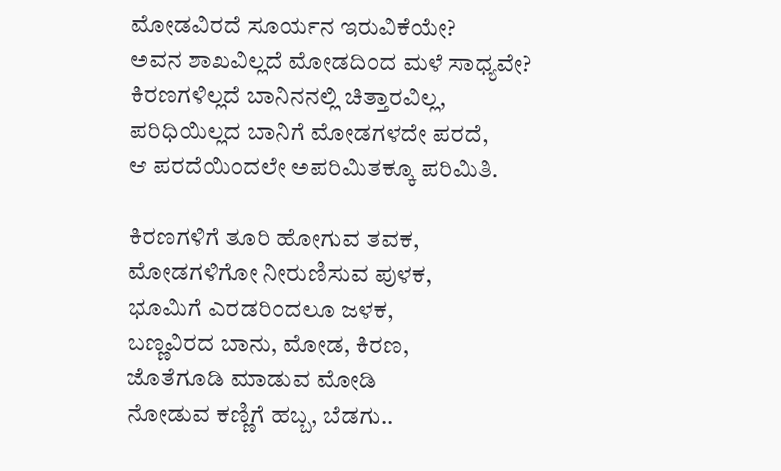ಮೋಡವಿರದೆ ಸೂರ್ಯನ ಇರುವಿಕೆಯೇ?
ಅವನ ಶಾಖವಿಲ್ಲದೆ ಮೋಡದಿಂದ ಮಳೆ ಸಾಧ್ಯವೇ?
ಕಿರಣಗಳಿಲ್ಲದೆ ಬಾನಿನನಲ್ಲಿ ಚಿತ್ತಾರವಿಲ್ಲ,
ಪರಿಧಿಯಿಲ್ಲದ ಬಾನಿಗೆ ಮೋಡಗಳದೇ ಪರದೆ,
ಆ ಪರದೆಯಿಂದಲೇ ಅಪರಿಮಿತಕ್ಕೂ ಪರಿಮಿತಿ.

ಕಿರಣಗಳಿಗೆ ತೂರಿ ಹೋಗುವ ತವಕ,
ಮೋಡಗಳಿಗೋ ನೀರುಣಿಸುವ ಪುಳಕ,
ಭೂಮಿಗೆ ಎರಡರಿಂದಲೂ ಜಳಕ,
ಬಣ್ಣವಿರದ ಬಾನು, ಮೋಡ, ಕಿರಣ,
ಜೊತೆಗೂಡಿ ಮಾಡುವ ಮೋಡಿ
ನೋಡುವ ಕಣ್ಣಿಗೆ ಹಬ್ಬ, ಬೆಡಗು..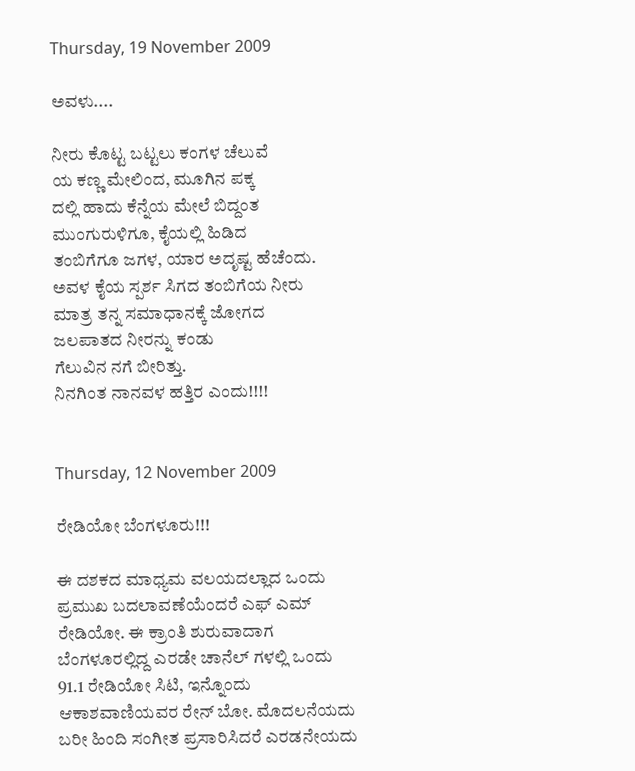Thursday, 19 November 2009

ಅವಳು....

ನೀರು ಕೊಟ್ಟ ಬಟ್ಟಲು ಕಂಗಳ ಚೆಲುವೆ
ಯ ಕಣ್ಣ ಮೇಲಿಂದ, ಮೂಗಿನ ಪಕ್ಕ
ದಲ್ಲಿ ಹಾದು ಕೆನ್ನೆಯ ಮೇಲೆ ಬಿದ್ದಂತ
ಮುಂಗುರುಳಿಗೂ, ಕೈಯಲ್ಲಿ ಹಿಡಿದ
ತಂಬಿಗೆಗೂ ಜಗಳ, ಯಾರ ಅದೃಷ್ಟ ಹೆಚೆಂದು.
ಅವಳ ಕೈಯ ಸ್ಪರ್ಶ ಸಿಗದ ತಂಬಿಗೆಯ ನೀರು
ಮಾತ್ರ ತನ್ನ ಸಮಾಧಾನಕ್ಕೆ ಜೋಗದ
ಜಲಪಾತದ ನೀರನ್ನು ಕಂಡು
ಗೆಲುವಿನ ನಗೆ ಬೀರಿತ್ತು.
ನಿನಗಿಂತ ನಾನವಳ ಹತ್ತಿರ ಎಂದು!!!!


Thursday, 12 November 2009

ರೇಡಿಯೋ ಬೆಂಗಳೂರು!!!

ಈ ದಶಕದ ಮಾಧ್ಯಮ ವಲಯದಲ್ಲಾದ ಒಂದು ಪ್ರಮುಖ ಬದಲಾವಣೆಯೆಂದರೆ ಎಫ್ ಎಮ್ ರೇಡಿಯೋ. ಈ ಕ್ರಾಂತಿ ಶುರುವಾದಾಗ ಬೆಂಗಳೂರಲ್ಲಿದ್ದ ಎರಡೇ ಚಾನೆಲ್ ಗಳಲ್ಲಿ ಒಂದು 91.1 ರೇಡಿಯೋ ಸಿಟಿ, ಇನ್ನೊಂದು ಆಕಾಶವಾಣಿಯವರ ರೇನ್ ಬೋ. ಮೊದಲನೆಯದು ಬರೀ ಹಿಂದಿ ಸಂಗೀತ ಪ್ರಸಾರಿಸಿದರೆ ಎರಡನೇಯದು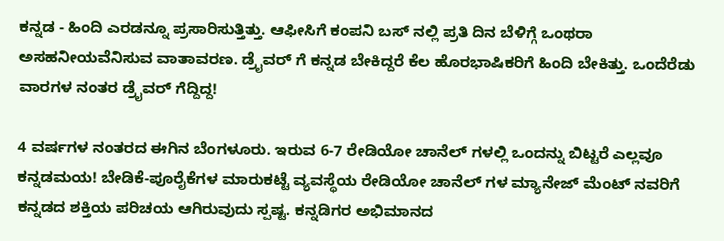ಕನ್ನಡ - ಹಿಂದಿ ಎರಡನ್ನೂ ಪ್ರಸಾರಿಸುತ್ತಿತ್ತು. ಆಫೀಸಿಗೆ ಕಂಪನಿ ಬಸ್ ನಲ್ಲಿ ಪ್ರತಿ ದಿನ ಬೆಳಿಗ್ಗೆ ಒಂಥರಾ ಅಸಹನೀಯವೆನಿಸುವ ವಾತಾವರಣ. ಡ್ರೈವರ್ ಗೆ ಕನ್ನಡ ಬೇಕಿದ್ದರೆ ಕೆಲ ಹೊರಭಾಷಿಕರಿಗೆ ಹಿಂದಿ ಬೇಕಿತ್ತು. ಒಂದೆರೆಡು ವಾರಗಳ ನಂತರ ಡ್ರೈವರ್ ಗೆದ್ದಿದ್ದ!

4 ವರ್ಷಗಳ ನಂತರದ ಈಗಿನ ಬೆಂಗಳೂರು. ಇರುವ 6-7 ರೇಡಿಯೋ ಚಾನೆಲ್ ಗಳಲ್ಲಿ ಒಂದನ್ನು ಬಿಟ್ಟರೆ ಎಲ್ಲವೂ ಕನ್ನಡಮಯ! ಬೇಡಿಕೆ-ಪೂರೈಕೆಗಳ ಮಾರುಕಟ್ಟೆ ವ್ಯವಸ್ಥೆಯ ರೇಡಿಯೋ ಚಾನೆಲ್ ಗಳ ಮ್ಯಾನೇಜ್ ಮೆಂಟ್ ನವರಿಗೆ ಕನ್ನಡದ ಶಕ್ತಿಯ ಪರಿಚಯ ಆಗಿರುವುದು ಸ್ಪಷ್ಟ. ಕನ್ನಡಿಗರ ಅಭಿಮಾನದ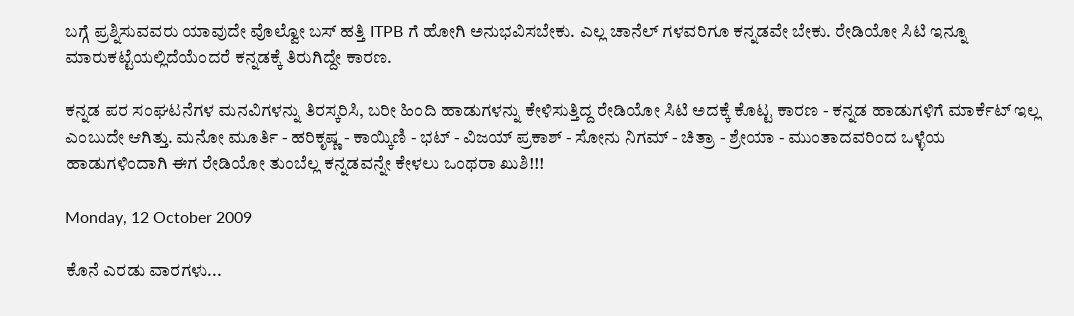ಬಗ್ಗೆ ಪ್ರಶ್ನಿಸುವವರು ಯಾವುದೇ ವೊಲ್ವೋ ಬಸ್ ಹತ್ತಿ ITPB ಗೆ ಹೋಗಿ ಅನುಭವಿಸಬೇಕು. ಎಲ್ಲ ಚಾನೆಲ್ ಗಳವರಿಗೂ ಕನ್ನಡವೇ ಬೇಕು. ರೇಡಿಯೋ ಸಿಟಿ ಇನ್ನೂ ಮಾರುಕಟ್ಟೆಯಲ್ಲಿದೆಯೆಂದರೆ ಕನ್ನಡಕ್ಕೆ ತಿರುಗಿದ್ದೇ ಕಾರಣ.

ಕನ್ನಡ ಪರ ಸಂಘಟನೆಗಳ ಮನವಿಗಳನ್ನು ತಿರಸ್ಕರಿಸಿ, ಬರೀ ಹಿಂದಿ ಹಾಡುಗಳನ್ನು ಕೇಳಿಸುತ್ತಿದ್ದ ರೇಡಿಯೋ ಸಿಟಿ ಅದಕ್ಕೆ ಕೊಟ್ಟ ಕಾರಣ - ಕನ್ನಡ ಹಾಡುಗಳಿಗೆ ಮಾರ್ಕೆಟ್ ಇಲ್ಲ ಎಂಬುದೇ ಆಗಿತ್ತು. ಮನೋ ಮೂರ್ತಿ - ಹರಿಕೃಷ್ಣ - ಕಾಯ್ಕಿಣಿ - ಭಟ್ - ವಿಜಯ್ ಪ್ರಕಾಶ್ - ಸೋನು ನಿಗಮ್ - ಚಿತ್ರಾ - ಶ್ರೇಯಾ - ಮುಂತಾದವರಿಂದ ಒಳ್ಳೆಯ ಹಾಡುಗಳಿಂದಾಗಿ ಈಗ ರೇಡಿಯೋ ತುಂಬೆಲ್ಲ ಕನ್ನಡವನ್ನೇ ಕೇಳಲು ಒಂಥರಾ ಖುಶಿ!!!

Monday, 12 October 2009

ಕೊನೆ ಎರಡು ವಾರಗಳು...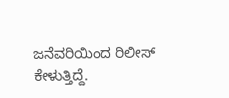ಜನೆವರಿಯಿಂದ ರಿಲೀಸ್ ಕೇಳುತ್ತಿದ್ದೆ.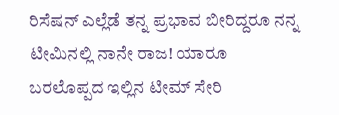ರಿಸೆಷನ್ ಎಲ್ಲೆಡೆ ತನ್ನ ಪ್ರಭಾವ ಬೀರಿದ್ದರೂ ನನ್ನ ಟೀಮಿನಲ್ಲಿ ನಾನೇ ರಾಜ! ಯಾರೂ ಬರಲೊಪ್ಪದ ಇಲ್ಲಿನ ಟೀಮ್ ಸೇರಿ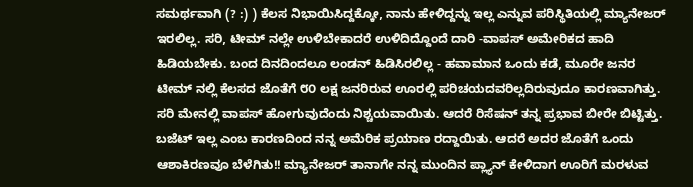ಸಮರ್ಥವಾಗಿ (? :) ) ಕೆಲಸ ನಿಭಾಯಿಸಿದ್ದಕ್ಕೋ, ನಾನು ಹೇಳಿದ್ದನ್ನು ಇಲ್ಲ ಎನ್ನುವ ಪರಿಸ್ಥಿತಿಯಲ್ಲಿ ಮ್ಯಾನೇಜರ್ ಇರಲಿಲ್ಲ. ಸರಿ, ಟೀಮ್ ನಲ್ಲೇ ಉಳಿಬೇಕಾದರೆ ಉಳಿದಿದ್ದೊಂದೆ ದಾರಿ -ವಾಪಸ್ ಅಮೇರಿಕದ ಹಾದಿ ಹಿಡಿಯಬೇಕು. ಬಂದ ದಿನದಿಂದಲೂ ಲಂಡನ್ ಹಿಡಿಸಿರಲಿಲ್ಲ - ಹವಾಮಾನ ಒಂದು ಕಡೆ, ಮೂರೇ ಜನರ ಟೀಮ್ ನಲ್ಲಿ ಕೆಲಸದ ಜೊತೆಗೆ ೮೦ ಲಕ್ಷ ಜನರಿರುವ ಊರಲ್ಲಿ ಪರಿಚಯದವರಿಲ್ಲದಿರುವುದೂ ಕಾರಣವಾಗಿತ್ತು. ಸರಿ ಮೇನಲ್ಲಿ ವಾಪಸ್ ಹೋಗುವುದೆಂದು ನಿಶ್ಚಯವಾಯಿತು. ಆದರೆ ರಿಸೆಷನ್ ತನ್ನ ಪ್ರಭಾವ ಬೀರೇ ಬಿಟ್ಟಿತ್ತು. ಬಜೆಟ್ ಇಲ್ಲ ಎಂಬ ಕಾರಣದಿಂದ ನನ್ನ ಅಮೆರಿಕ ಪ್ರಯಾಣ ರದ್ದಾಯಿತು. ಆದರೆ ಅದರ ಜೊತೆಗೆ ಒಂದು ಆಶಾಕಿರಣವೂ ಬೆಳೆಗಿತು!! ಮ್ಯಾನೇಜರ್ ತಾನಾಗೇ ನನ್ನ ಮುಂದಿನ ಪ್ಲ್ಯಾನ್ ಕೇಳಿದಾಗ ಊರಿಗೆ ಮರಳುವ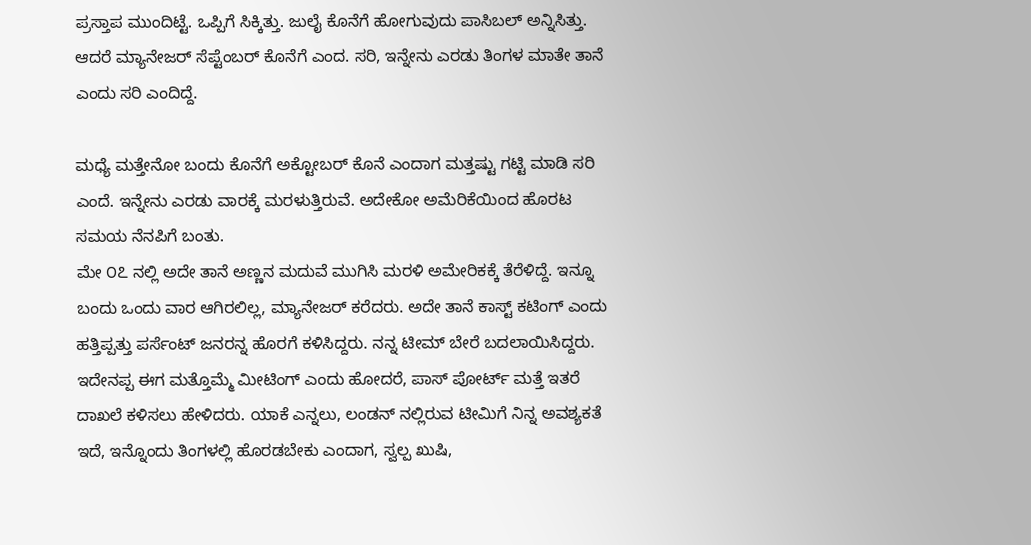ಪ್ರಸ್ತಾಪ ಮುಂದಿಟ್ಟೆ. ಒಪ್ಪಿಗೆ ಸಿಕ್ಕಿತ್ತು. ಜುಲೈ ಕೊನೆಗೆ ಹೋಗುವುದು ಪಾಸಿಬಲ್ ಅನ್ನಿಸಿತ್ತು. ಆದರೆ ಮ್ಯಾನೇಜರ್ ಸೆಪ್ಟೆಂಬರ್ ಕೊನೆಗೆ ಎಂದ. ಸರಿ, ಇನ್ನೇನು ಎರಡು ತಿಂಗಳ ಮಾತೇ ತಾನೆ ಎಂದು ಸರಿ ಎಂದಿದ್ದೆ.

ಮಧ್ಯೆ ಮತ್ತೇನೋ ಬಂದು ಕೊನೆಗೆ ಅಕ್ಟೋಬರ್ ಕೊನೆ ಎಂದಾಗ ಮತ್ತಷ್ಟು ಗಟ್ಟಿ ಮಾಡಿ ಸರಿ ಎಂದೆ. ಇನ್ನೇನು ಎರಡು ವಾರಕ್ಕೆ ಮರಳುತ್ತಿರುವೆ. ಅದೇಕೋ ಅಮೆರಿಕೆಯಿಂದ ಹೊರಟ ಸಮಯ ನೆನಪಿಗೆ ಬಂತು.
ಮೇ ೦೭ ನಲ್ಲಿ ಅದೇ ತಾನೆ ಅಣ್ಣನ ಮದುವೆ ಮುಗಿಸಿ ಮರಳಿ ಅಮೇರಿಕಕ್ಕೆ ತೆರೆಳಿದ್ದೆ. ಇನ್ನೂ ಬಂದು ಒಂದು ವಾರ ಆಗಿರಲಿಲ್ಲ, ಮ್ಯಾನೇಜರ್ ಕರೆದರು. ಅದೇ ತಾನೆ ಕಾಸ್ಟ್ ಕಟಿಂಗ್ ಎಂದು ಹತ್ತಿಪ್ಪತ್ತು ಪರ್ಸೆಂಟ್ ಜನರನ್ನ ಹೊರಗೆ ಕಳಿಸಿದ್ದರು. ನನ್ನ ಟೀಮ್ ಬೇರೆ ಬದಲಾಯಿಸಿದ್ದರು. ಇದೇನಪ್ಪ ಈಗ ಮತ್ತೊಮ್ಮೆ ಮೀಟಿಂಗ್ ಎಂದು ಹೋದರೆ, ಪಾಸ್ ಪೋರ್ಟ್ ಮತ್ತೆ ಇತರೆ ದಾಖಲೆ ಕಳಿಸಲು ಹೇಳಿದರು. ಯಾಕೆ ಎನ್ನಲು, ಲಂಡನ್ ನಲ್ಲಿರುವ ಟೀಮಿಗೆ ನಿನ್ನ ಅವಶ್ಯಕತೆ ಇದೆ, ಇನ್ನೊಂದು ತಿಂಗಳಲ್ಲಿ ಹೊರಡಬೇಕು ಎಂದಾಗ, ಸ್ವಲ್ಪ ಖುಷಿ,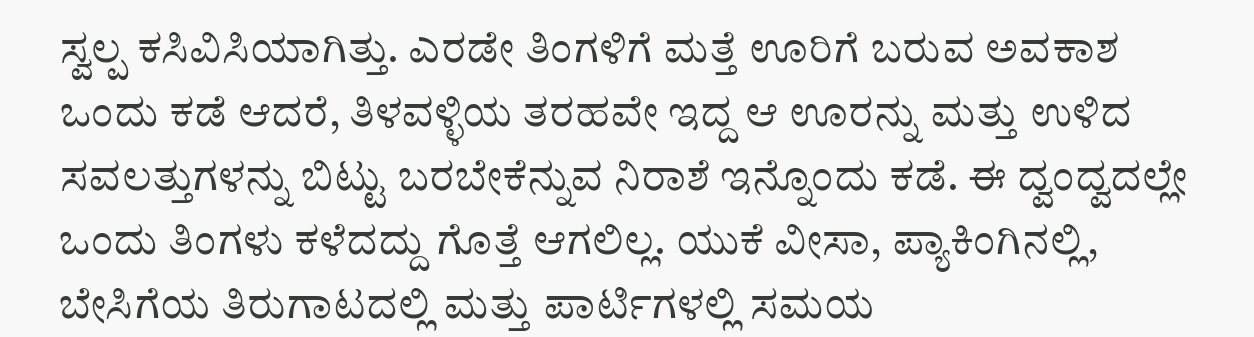ಸ್ವಲ್ಪ ಕಸಿವಿಸಿಯಾಗಿತ್ತು. ಎರಡೇ ತಿಂಗಳಿಗೆ ಮತ್ತೆ ಊರಿಗೆ ಬರುವ ಅವಕಾಶ ಒಂದು ಕಡೆ ಆದರೆ, ತಿಳವಳ್ಳಿಯ ತರಹವೇ ಇದ್ದ ಆ ಊರನ್ನು ಮತ್ತು ಉಳಿದ ಸವಲತ್ತುಗಳನ್ನು ಬಿಟ್ಟು ಬರಬೇಕೆನ್ನುವ ನಿರಾಶೆ ಇನ್ನೊಂದು ಕಡೆ. ಈ ದ್ವಂದ್ವದಲ್ಲೇ ಒಂದು ತಿಂಗಳು ಕಳೆದದ್ದು ಗೊತ್ತೆ ಆಗಲಿಲ್ಲ. ಯುಕೆ ವೀಸಾ, ಪ್ಯಾಕಿಂಗಿನಲ್ಲಿ, ಬೇಸಿಗೆಯ ತಿರುಗಾಟದಲ್ಲಿ ಮತ್ತು ಪಾರ್ಟಿಗಳಲ್ಲಿ ಸಮಯ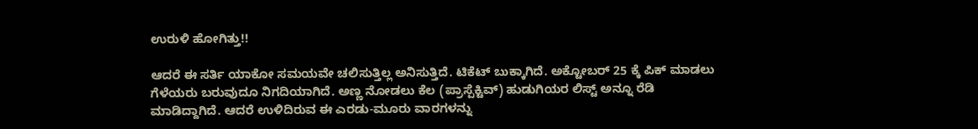ಉರುಳಿ ಹೋಗಿತ್ತು!!

ಆದರೆ ಈ ಸರ್ತಿ ಯಾಕೋ ಸಮಯವೇ ಚಲಿಸುತ್ತಿಲ್ಲ ಅನಿಸುತ್ತಿದೆ. ಟಿಕೆಟ್ ಬುಕ್ಕಾಗಿದೆ. ಅಕ್ಟೋಬರ್ 25 ಕ್ಕೆ ಪಿಕ್ ಮಾಡಲು ಗೆಳೆಯರು ಬರುವುದೂ ನಿಗದಿಯಾಗಿದೆ. ಅಣ್ಣ ನೋಡಲು ಕೆಲ (ಪ್ರಾಸ್ಪೆಕ್ಟಿವ್) ಹುಡುಗಿಯರ ಲಿಸ್ಟ್ ಅನ್ನೂ ರೆಡಿ ಮಾಡಿದ್ದಾಗಿದೆ. ಆದರೆ ಉಳಿದಿರುವ ಈ ಎರಡು-ಮೂರು ವಾರಗಳನ್ನು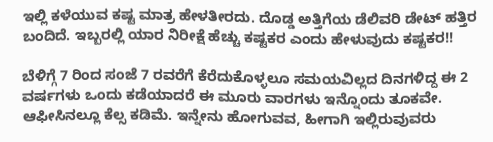ಇಲ್ಲಿ ಕಳೆಯುವ ಕಷ್ಟ ಮಾತ್ರ ಹೇಳತೀರದು. ದೊಡ್ಡ ಅತ್ತಿಗೆಯ ಡೆಲಿವರಿ ಡೇಟ್ ಹತ್ತಿರ ಬಂದಿದೆ. ಇಬ್ಬರಲ್ಲಿ ಯಾರ ನಿರೀಕ್ಷೆ ಹೆಚ್ಚು ಕಷ್ಟಕರ ಎಂದು ಹೇಳುವುದು ಕಷ್ಟಕರ!!

ಬೆಳಿಗ್ಗೆ 7 ರಿಂದ ಸಂಜೆ 7 ರವರೆಗೆ ಕೆರೆದುಕೊಳ್ಳಲೂ ಸಮಯವಿಲ್ಲದ ದಿನಗಳಿದ್ದ ಈ 2 ವರ್ಷಗಳು ಒಂದು ಕಡೆಯಾದರೆ ಈ ಮೂರು ವಾರಗಳು ಇನ್ನೊಂದು ತೂಕವೇ. ಆಫೀಸಿನಲ್ಲೂ ಕೆಲ್ಸ ಕಡಿಮೆ. ಇನ್ನೇನು ಹೋಗುವವ, ಹೀಗಾಗಿ ಇಲ್ಲಿರುವುವರು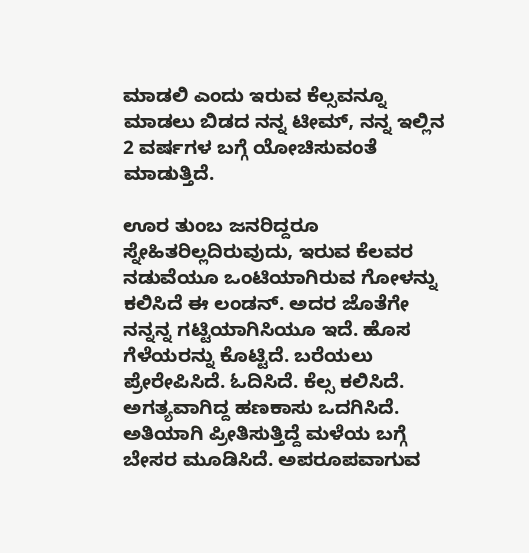ಮಾಡಲಿ ಎಂದು ಇರುವ ಕೆಲ್ಸವನ್ನೂ ಮಾಡಲು ಬಿಡದ ನನ್ನ ಟೀಮ್, ನನ್ನ ಇಲ್ಲಿನ 2 ವರ್ಷಗಳ ಬಗ್ಗೆ ಯೋಚಿಸುವಂತೆ ಮಾಡುತ್ತಿದೆ.

ಊರ ತುಂಬ ಜನರಿದ್ದರೂ ಸ್ನೇಹಿತರಿಲ್ಲದಿರುವುದು, ಇರುವ ಕೆಲವರ ನಡುವೆಯೂ ಒಂಟಿಯಾಗಿರುವ ಗೋಳನ್ನು ಕಲಿಸಿದೆ ಈ ಲಂಡನ್. ಅದರ ಜೊತೆಗೇ ನನ್ನನ್ನ ಗಟ್ಟಿಯಾಗಿಸಿಯೂ ಇದೆ. ಹೊಸ ಗೆಳೆಯರನ್ನು ಕೊಟ್ಟಿದೆ. ಬರೆಯಲು ಪ್ರೇರೇಪಿಸಿದೆ. ಓದಿಸಿದೆ. ಕೆಲ್ಸ ಕಲಿಸಿದೆ. ಅಗತ್ಯವಾಗಿದ್ದ ಹಣಕಾಸು ಒದಗಿಸಿದೆ. ಅತಿಯಾಗಿ ಪ್ರೀತಿಸುತ್ತಿದ್ದೆ ಮಳೆಯ ಬಗ್ಗೆ ಬೇಸರ ಮೂಡಿಸಿದೆ. ಅಪರೂಪವಾಗುವ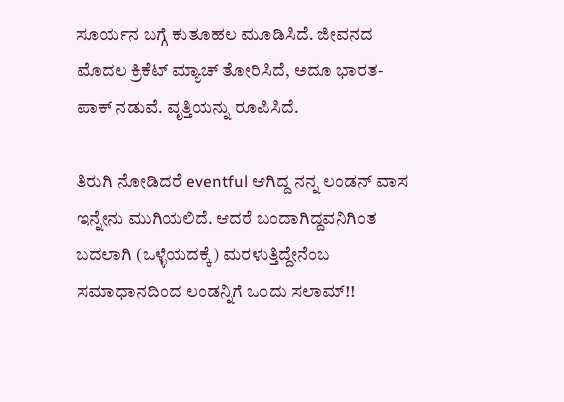ಸೂರ್ಯನ ಬಗ್ಗೆ ಕುತೂಹಲ ಮೂಡಿಸಿದೆ. ಜೀವನದ ಮೊದಲ ಕ್ರಿಕೆಟ್ ಮ್ಯಾಚ್ ತೋರಿಸಿದೆ, ಅದೂ ಭಾರತ-ಪಾಕ್ ನಡುವೆ. ವೃತ್ತಿಯನ್ನು ರೂಪಿಸಿದೆ.

ತಿರುಗಿ ನೋಡಿದರೆ eventful ಆಗಿದ್ದ ನನ್ನ ಲಂಡನ್ ವಾಸ ಇನ್ನೇನು ಮುಗಿಯಲಿದೆ. ಆದರೆ ಬಂದಾಗಿದ್ದವನಿಗಿಂತ ಬದಲಾಗಿ (ಒಳ್ಳೆಯದಕ್ಕೆ) ಮರಳುತ್ತಿದ್ದೇನೆಂಬ ಸಮಾಧಾನದಿಂದ ಲಂಡನ್ನಿಗೆ ಒಂದು ಸಲಾಮ್!!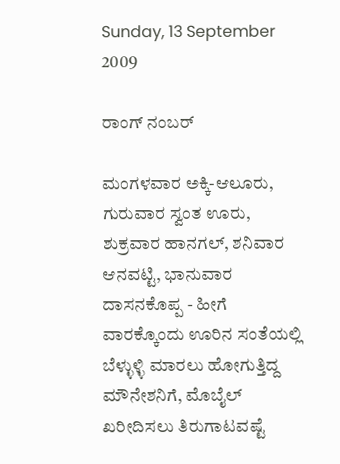Sunday, 13 September 2009

ರಾಂಗ್ ನಂಬರ್

ಮಂಗಳವಾರ ಅಕ್ಕಿ-ಆಲೂರು, ಗುರುವಾರ ಸ್ವಂತ ಊರು, ಶುಕ್ರವಾರ ಹಾನಗಲ್, ಶನಿವಾರ ಆನವಟ್ಟಿ, ಭಾನುವಾರ ದಾಸನಕೊಪ್ಪ - ಹೀಗೆ ವಾರಕ್ಕೊಂದು ಊರಿನ ಸಂತೆಯಲ್ಲಿ ಬೆಳ್ಳುಳ್ಳಿ ಮಾರಲು ಹೋಗುತ್ತಿದ್ದ ಮೌನೇಶನಿಗೆ, ಮೊಬೈಲ್ ಖರೀದಿಸಲು ತಿರುಗಾಟವಷ್ಟೆ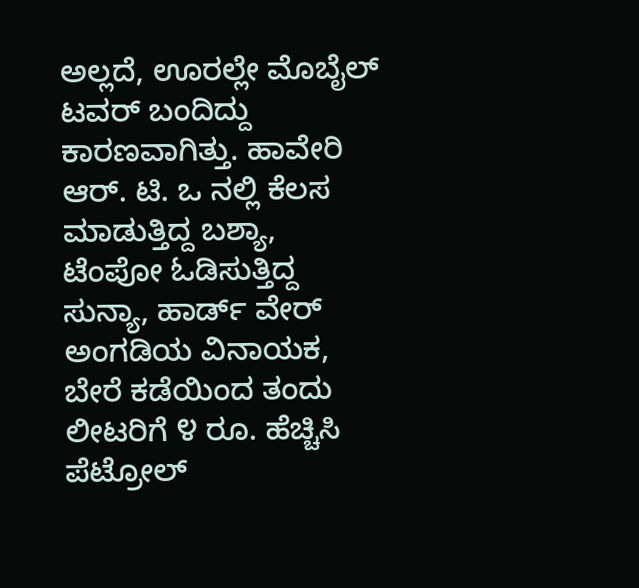ಅಲ್ಲದೆ, ಊರಲ್ಲೇ ಮೊಬೈಲ್ ಟವರ್ ಬಂದಿದ್ದು ಕಾರಣವಾಗಿತ್ತು. ಹಾವೇರಿ ಆರ್. ಟಿ. ಒ ನಲ್ಲಿ ಕೆಲಸ ಮಾಡುತ್ತಿದ್ದ ಬಶ್ಯಾ, ಟೆಂಪೋ ಓಡಿಸುತ್ತಿದ್ದ ಸುನ್ಯಾ, ಹಾರ್ಡ್ ವೇರ್ ಅಂಗಡಿಯ ವಿನಾಯಕ, ಬೇರೆ ಕಡೆಯಿಂದ ತಂದು ಲೀಟರಿಗೆ ೪ ರೂ. ಹೆಚ್ಚಿಸಿ ಪೆಟ್ರೋಲ್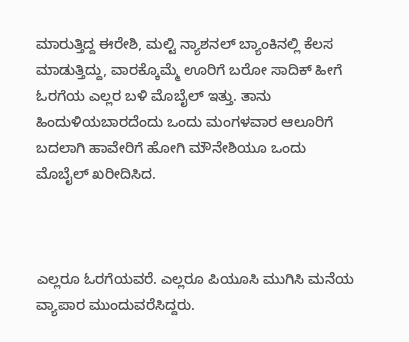ಮಾರುತ್ತಿದ್ದ ಈರೇಶಿ, ಮಲ್ಟಿ ನ್ಯಾಶನಲ್ ಬ್ಯಾಂಕಿನಲ್ಲಿ ಕೆಲಸ ಮಾಡುತ್ತಿದ್ದು, ವಾರಕ್ಕೊಮ್ಮೆ ಊರಿಗೆ ಬರೋ ಸಾದಿಕ್ ಹೀಗೆ ಓರಗೆಯ ಎಲ್ಲರ ಬಳಿ ಮೊಬೈಲ್ ಇತ್ತು. ತಾನು ಹಿಂದುಳಿಯಬಾರದೆಂದು ಒಂದು ಮಂಗಳವಾರ ಆಲೂರಿಗೆ ಬದಲಾಗಿ ಹಾವೇರಿಗೆ ಹೋಗಿ ಮೌನೇಶಿಯೂ ಒಂದು ಮೊಬೈಲ್ ಖರೀದಿಸಿದ.



ಎಲ್ಲರೂ ಓರಗೆಯವರೆ. ಎಲ್ಲರೂ ಪಿಯೂಸಿ ಮುಗಿಸಿ ಮನೆಯ ವ್ಯಾಪಾರ ಮುಂದುವರೆಸಿದ್ದರು.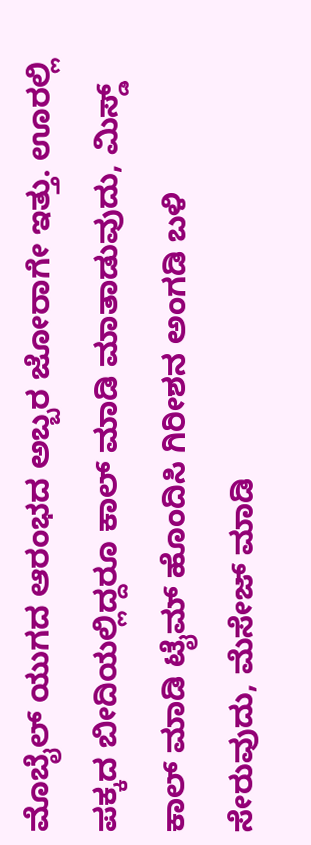ಮೊಬೈಲ್ ಯುಗದ ಆರಂಭದ ಅಬ್ಬರ ಜೋರಾಗೇ ಇತ್ತು. ಊರಲ್ಲಿ ಪಕ್ಕದ ಬೀದಿಯಲ್ಲಿದ್ದರೂ ಕಾಲ್ ಮಾಡಿ ಮಾತಾಡುವುದು, ಮಿಸ್ಡ್ ಕಾಲ್ ಮಾಡಿ ಟೈಮ್ ಹೊಂದಿಸಿ ಗಿರೀಶನ ಅಂಗಡಿ ಬಳಿ ಸೇರುವುದು, ಮೆಸೇಜ್ ಮಾಡಿ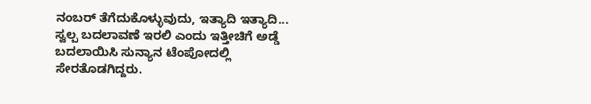ನಂಬರ್ ತೆಗೆದುಕೊಳ್ಳುವುದು, ಇತ್ಯಾದಿ ಇತ್ಯಾದಿ... ಸ್ವಲ್ಪ ಬದಲಾವಣೆ ಇರಲಿ ಎಂದು ಇತ್ತೀಚಿಗೆ ಅಡ್ಡೆ ಬದಲಾಯಿಸಿ ಸುನ್ಯಾನ ಟೆಂಪೋದಲ್ಲಿ ಸೇರತೊಡಗಿದ್ದರು.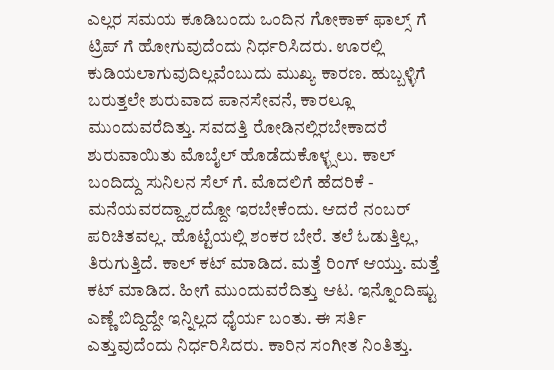ಎಲ್ಲರ ಸಮಯ ಕೂಡಿಬಂದು ಒಂದಿನ ಗೋಕಾಕ್ ಫಾಲ್ಸ್ ಗೆ ಟ್ರಿಪ್ ಗೆ ಹೋಗುವುದೆಂದು ನಿರ್ಧರಿಸಿದರು. ಊರಲ್ಲಿ ಕುಡಿಯಲಾಗುವುದಿಲ್ಲವೆಂಬುದು ಮುಖ್ಯ ಕಾರಣ. ಹುಬ್ಬಳ್ಳಿಗೆ ಬರುತ್ತಲೇ ಶುರುವಾದ ಪಾನಸೇವನೆ, ಕಾರಲ್ಲೂ ಮುಂದುವರೆದಿತ್ತು. ಸವದತ್ತಿ ರೋಡಿನಲ್ಲಿರಬೇಕಾದರೆ ಶುರುವಾಯಿತು ಮೊಬೈಲ್ ಹೊಡೆದುಕೊಳ್ಳ್ಸಲು. ಕಾಲ್ ಬಂದಿದ್ದು ಸುನಿಲನ ಸೆಲ್ ಗೆ. ಮೊದಲಿಗೆ ಹೆದರಿಕೆ - ಮನೆಯವರದ್ದ್ಯಾರದ್ದೋ ಇರಬೇಕೆಂದು. ಆದರೆ ನಂಬರ್ ಪರಿಚಿತವಲ್ಲ. ಹೊಟ್ಟೆಯಲ್ಲಿ ಶಂಕರ ಬೇರೆ. ತಲೆ ಓಡುತ್ತಿಲ್ಲ, ತಿರುಗುತ್ತಿದೆ. ಕಾಲ್ ಕಟ್ ಮಾಡಿದ. ಮತ್ತೆ ರಿಂಗ್ ಆಯ್ತು. ಮತ್ತೆ ಕಟ್ ಮಾಡಿದ. ಹೀಗೆ ಮುಂದುವರೆದಿತ್ತು ಆಟ. ಇನ್ನೊಂದಿಷ್ಟು ಎಣ್ಣೆ ಬಿದ್ದಿದ್ದೇ ಇನ್ನಿಲ್ಲದ ಧೈರ್ಯ ಬಂತು. ಈ ಸರ್ತಿ ಎತ್ತುವುದೆಂದು ನಿರ್ಧರಿಸಿದರು. ಕಾರಿನ ಸಂಗೀತ ನಿಂತಿತ್ತು.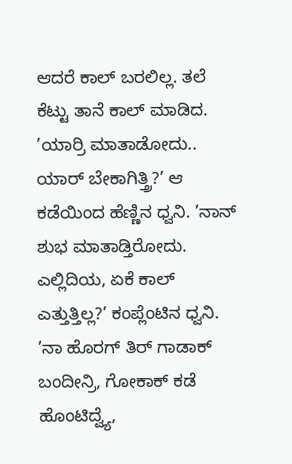ಆದರೆ ಕಾಲ್ ಬರಲಿಲ್ಲ. ತಲೆ ಕೆಟ್ಟು ತಾನೆ ಕಾಲ್ ಮಾಡಿದ. ’ಯಾರ್ರಿ ಮಾತಾಡೋದು.. ಯಾರ್ ಬೇಕಾಗಿತ್ತ್ರಿ?’ ಆ ಕಡೆಯಿಂದ ಹೆಣ್ಣಿನ ಧ್ವನಿ. ’ನಾನ್ ಶುಭ ಮಾತಾಡ್ತಿರೋದು. ಎಲ್ಲಿದಿಯ, ಏಕೆ ಕಾಲ್ ಎತ್ತುತ್ತಿಲ್ಲ?’ ಕಂಪ್ಲೆಂಟಿನ ಧ್ವನಿ. ’ನಾ ಹೊರಗ್ ತಿರ್ ಗಾಡಾಕ್ ಬಂದೀನ್ರಿ, ಗೋಕಾಕ್ ಕಡೆ ಹೊಂಟಿದ್ವ್ಯೆ,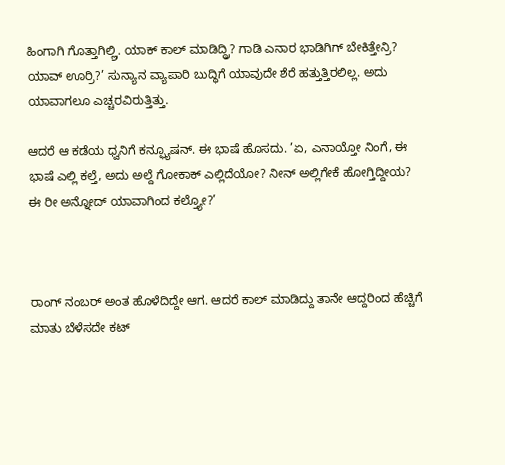ಹಿಂಗಾಗಿ ಗೊತ್ತಾಗಿಲ್ಲ್ರಿ. ಯಾಕ್ ಕಾಲ್ ಮಾಡಿದ್ದ್ರಿ? ಗಾಡಿ ಎನಾರ ಭಾಡಿಗಿಗ್ ಬೇಕಿತ್ತೇನ್ರಿ? ಯಾವ್ ಊರ್ರಿ?’ ಸುನ್ಯಾನ ವ್ಯಾಪಾರಿ ಬುದ್ಧಿಗೆ ಯಾವುದೇ ಶೆರೆ ಹತ್ತುತ್ತಿರಲಿಲ್ಲ. ಅದು ಯಾವಾಗಲೂ ಎಚ್ಚರವಿರುತ್ತಿತ್ತು.

ಆದರೆ ಆ ಕಡೆಯ ಧ್ವನಿಗೆ ಕನ್ಫ್ಯೂಷನ್. ಈ ಭಾಷೆ ಹೊಸದು. ’ಏ, ಎನಾಯ್ತೋ ನಿಂಗೆ, ಈ ಭಾಷೆ ಎಲ್ಲಿ ಕಲ್ತೆ, ಅದು ಅಲ್ದೆ ಗೋಕಾಕ್ ಎಲ್ಲಿದೆಯೋ? ನೀನ್ ಅಲ್ಲಿಗೇಕೆ ಹೋಗ್ತಿದ್ದೀಯ? ಈ ರೀ ಅನ್ನೋದ್ ಯಾವಾಗಿಂದ ಕಲ್ತ್ಯೋ?’



ರಾಂಗ್ ನಂಬರ್ ಅಂತ ಹೊಳೆದಿದ್ದೇ ಆಗ. ಆದರೆ ಕಾಲ್ ಮಾಡಿದ್ದು ತಾನೇ ಆದ್ದರಿಂದ ಹೆಚ್ಚಿಗೆ ಮಾತು ಬೆಳೆಸದೇ ಕಟ್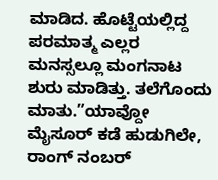ಮಾಡಿದ. ಹೊಟ್ಟೆಯಲ್ಲಿದ್ದ ಪರಮಾತ್ಮ ಎಲ್ಲರ ಮನಸ್ಸಲ್ಲೂ ಮಂಗನಾಟ ಶುರು ಮಾಡಿತ್ತು. ತಲೆಗೊಂದು ಮಾತು.”ಯಾವ್ದೋ ಮೈಸೂರ್ ಕಡೆ ಹುಡುಗಿಲೇ, ರಾಂಗ್ ನಂಬರ್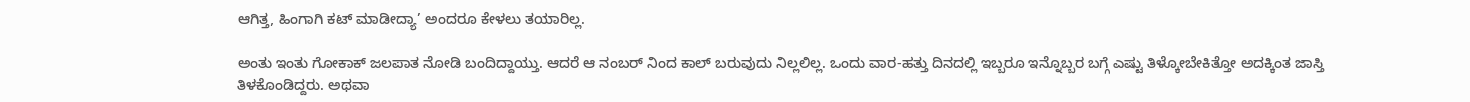ಆಗಿತ್ತ, ಹಿಂಗಾಗಿ ಕಟ್ ಮಾಡೀದ್ಯಾ’ ಅಂದರೂ ಕೇಳಲು ತಯಾರಿಲ್ಲ.

ಅಂತು ಇಂತು ಗೋಕಾಕ್ ಜಲಪಾತ ನೋಡಿ ಬಂದಿದ್ದಾಯ್ತು. ಆದರೆ ಆ ನಂಬರ್ ನಿಂದ ಕಾಲ್ ಬರುವುದು ನಿಲ್ಲಲಿಲ್ಲ. ಒಂದು ವಾರ-ಹತ್ತು ದಿನದಲ್ಲಿ ಇಬ್ಬರೂ ಇನ್ನೊಬ್ಬರ ಬಗ್ಗೆ ಎಷ್ಟು ತಿಳ್ಕೋಬೇಕಿತ್ತೋ ಅದಕ್ಕಿಂತ ಜಾಸ್ತಿ ತಿಳಕೊಂಡಿದ್ದರು. ಅಥವಾ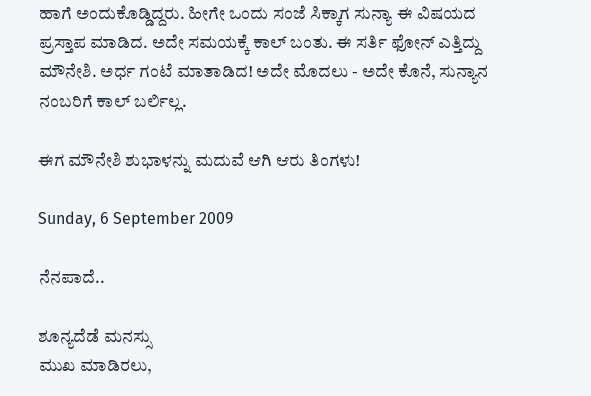ಹಾಗೆ ಅಂದುಕೊಡ್ಡಿದ್ದರು. ಹೀಗೇ ಒಂದು ಸಂಜೆ ಸಿಕ್ಕಾಗ ಸುನ್ಯಾ ಈ ವಿಷಯದ ಪ್ರಸ್ತಾಪ ಮಾಡಿದ. ಅದೇ ಸಮಯಕ್ಕೆ ಕಾಲ್ ಬಂತು. ಈ ಸರ್ತಿ ಫೋನ್ ಎತ್ತಿದ್ದು ಮೌನೇಶಿ. ಅರ್ಧ ಗಂಟೆ ಮಾತಾಡಿದ! ಅದೇ ಮೊದಲು - ಅದೇ ಕೊನೆ, ಸುನ್ಯಾನ ನಂಬರಿಗೆ ಕಾಲ್ ಬರ್ಲಿಲ್ಲ.

ಈಗ ಮೌನೇಶಿ ಶುಭಾಳನ್ನು ಮದುವೆ ಆಗಿ ಆರು ತಿಂಗಳು!

Sunday, 6 September 2009

ನೆನಪಾದೆ..

ಶೂನ್ಯದೆಡೆ ಮನಸ್ಸು
ಮುಖ ಮಾಡಿರಲು,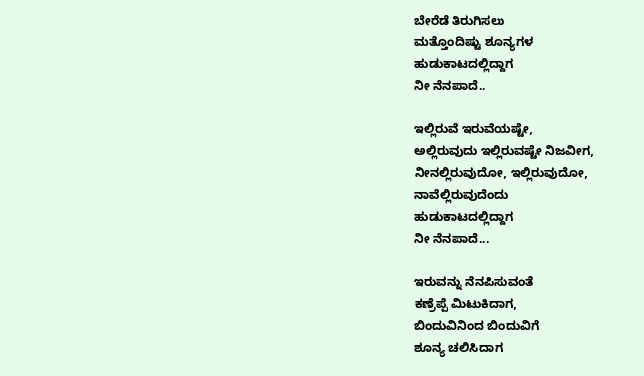ಬೇರೆಡೆ ತಿರುಗಿಸಲು
ಮತ್ತೊಂದಿಷ್ಟು ಶೂನ್ಯಗಳ
ಹುಡುಕಾಟದಲ್ಲಿದ್ದಾಗ
ನೀ ನೆನಪಾದೆ..

ಇಲ್ಲಿರುವೆ ಇರುವೆಯಷ್ಟೇ,
ಅಲ್ಲಿರುವುದು ಇಲ್ಲಿರುವಷ್ಟೇ ನಿಜವೀಗ,
ನೀನಲ್ಲಿರುವುದೋ, ಇಲ್ಲಿರುವುದೋ,
ನಾವೆಲ್ಲಿರುವುದೆಂದು
ಹುಡುಕಾಟದಲ್ಲಿದ್ದಾಗ
ನೀ ನೆನಪಾದೆ...

ಇರುವನ್ನು ನೆನಪಿಸುವಂತೆ
ಕಣ್ರೆಪ್ಪೆ ಮಿಟುಕಿದಾಗ,
ಬಿಂದುವಿನಿಂದ ಬಿಂದುವಿಗೆ
ಶೂನ್ಯ ಚಲಿಸಿದಾಗ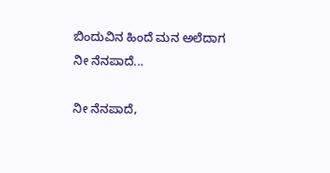ಬಿಂದುವಿನ ಹಿಂದೆ ಮನ ಅಲೆದಾಗ
ನೀ ನೆನಪಾದೆ...

ನೀ ನೆನಪಾದೆ,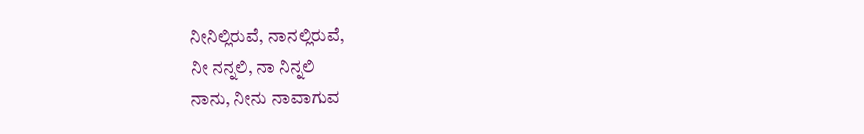ನೀನಿಲ್ಲಿರುವೆ, ನಾನಲ್ಲಿರುವೆ,
ನೀ ನನ್ನಲಿ, ನಾ ನಿನ್ನಲಿ
ನಾನು, ನೀನು ನಾವಾಗುವ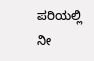ಪರಿಯಲ್ಲಿ
ನೀ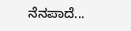ನೆನಪಾದೆ...